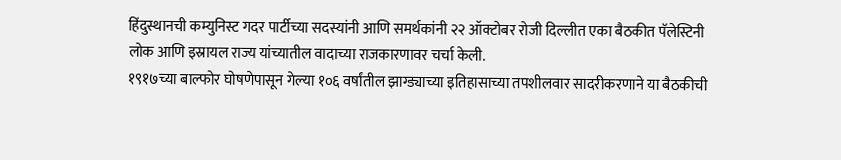हिंदुस्थानची कम्युनिस्ट गदर पार्टीच्या सदस्यांनी आणि समर्थकांनी २२ ऑक्टोबर रोजी दिल्लीत एका बैठकीत पॅलेस्टिनी लोक आणि इस्रायल राज्य यांच्यातील वादाच्या राजकारणावर चर्चा केली.
१९१७च्या बाल्फोर घोषणेपासून गेल्या १०६ वर्षांतील झाग्ड्याच्या इतिहासाच्या तपशीलवार सादरीकरणाने या बैठकीची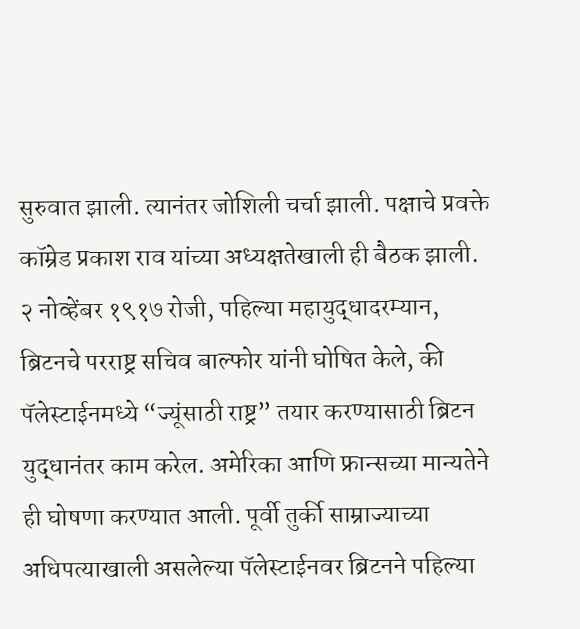सुरुवात झाली. त्यानंतर जोशिली चर्चा झाली. पक्षाचे प्रवक्ते कॉम्रेड प्रकाश राव यांच्या अध्यक्षतेखाली ही बैठक झाली.
२ नोव्हेंबर १९१७ रोजी, पहिल्या महायुद्धादरम्यान, ब्रिटनचे परराष्ट्र सचिव बाल्फोर यांनी घोषित केले, की पॅलेस्टाईनमध्ये “ज्यूंसाठी राष्ट्र” तयार करण्यासाठी ब्रिटन युद्धानंतर काम करेल. अमेरिका आणि फ्रान्सच्या मान्यतेने ही घोषणा करण्यात आली. पूर्वी तुर्की साम्राज्याच्या अधिपत्याखाली असलेल्या पॅलेस्टाईनवर ब्रिटनने पहिल्या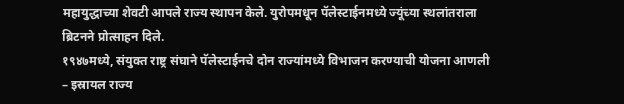महायुद्धाच्या शेवटी आपले राज्य स्थापन केले. युरोपमधून पॅलेस्टाईनमध्ये ज्यूंच्या स्थलांतराला ब्रिटनने प्रोत्साहन दिले.
१९४७मध्ये, संयुक्त राष्ट्र संघाने पॅलेस्टाईनचे दोन राज्यांमध्ये विभाजन करण्याची योजना आणली – इस्रायल राज्य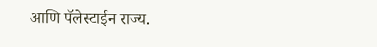आणि पॅलेस्टाईन राज्य.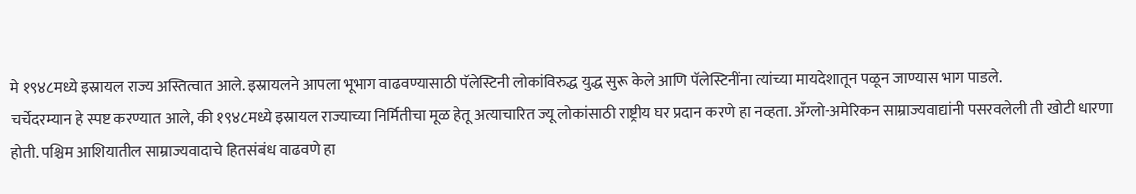मे १९४८मध्ये इस्रायल राज्य अस्तित्वात आले. इस्रायलने आपला भूभाग वाढवण्यासाठी पॅलेस्टिनी लोकांविरुद्ध युद्ध सुरू केले आणि पॅलेस्टिनींना त्यांच्या मायदेशातून पळून जाण्यास भाग पाडले.
चर्चेदरम्यान हे स्पष्ट करण्यात आले, की १९४८मध्ये इस्रायल राज्याच्या निर्मितीचा मूळ हेतू अत्याचारित ज्यू लोकांसाठी राष्ट्रीय घर प्रदान करणे हा नव्हता. अँग्लो-अमेरिकन साम्राज्यवाद्यांनी पसरवलेली ती खोटी धारणा होती. पश्चिम आशियातील साम्राज्यवादाचे हितसंबंध वाढवणे हा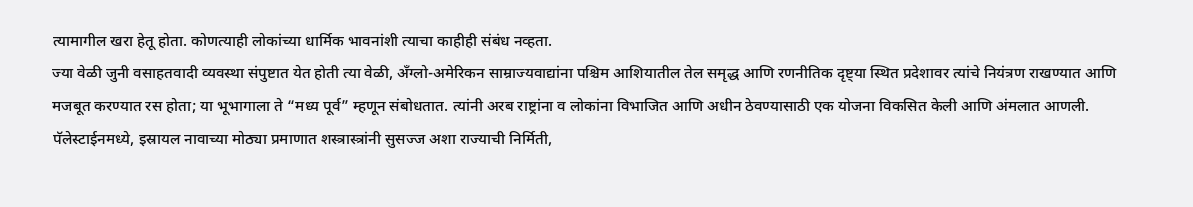त्यामागील खरा हेतू होता. कोणत्याही लोकांच्या धार्मिक भावनांशी त्याचा काहीही संबंध नव्हता.
ज्या वेळी जुनी वसाहतवादी व्यवस्था संपुष्टात येत होती त्या वेळी, अँग्लो-अमेरिकन साम्राज्यवाद्यांना पश्चिम आशियातील तेल समृद्ध आणि रणनीतिक दृष्ट्या स्थित प्रदेशावर त्यांचे नियंत्रण राखण्यात आणि मजबूत करण्यात रस होता; या भूभागाला ते “मध्य पूर्व” म्हणून संबोधतात. त्यांनी अरब राष्ट्रांना व लोकांना विभाजित आणि अधीन ठेवण्यासाठी एक योजना विकसित केली आणि अंमलात आणली. पॅलेस्टाईनमध्ये, इस्रायल नावाच्या मोठ्या प्रमाणात शस्त्रास्त्रांनी सुसज्ज अशा राज्याची निर्मिती,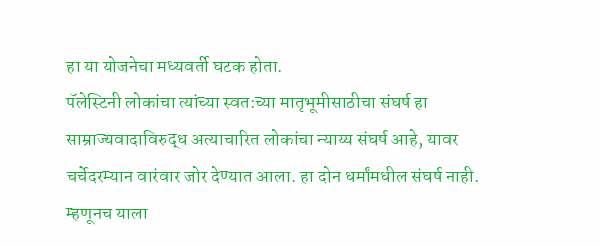हा या योजनेचा मध्यवर्ती घटक होता.
पॅलेस्टिनी लोकांचा त्यांच्या स्वत:च्या मातृभूमीसाठीचा संघर्ष हा साम्राज्यवादाविरुद्ध अत्याचारित लोकांचा न्याय्य संघर्ष आहे, यावर चर्चेदरम्यान वारंवार जोर देण्यात आला. हा दोन धर्मांमधील संघर्ष नाही. म्हणूनच याला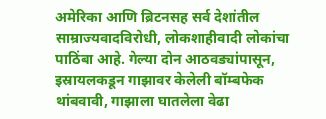अमेरिका आणि ब्रिटनसह सर्व देशांतील साम्राज्यवादविरोधी, लोकशाहीवादी लोकांचा पाठिंबा आहे. गेल्या दोन आठवड्यांपासून, इस्रायलकडून गाझावर केलेली बॉम्बफेक थांबवावी, गाझाला घातलेला वेढा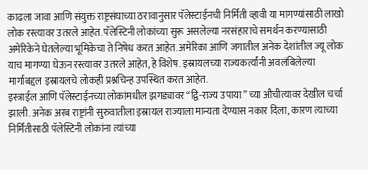काढला जावा आणि संयुक्त राष्ट्रसंघाच्या ठरावानुसार पॅलेस्टाईनची निर्मिती व्हावी या मागण्यांसाठी लाखो लोक रस्त्यावर उतरले आहेत. पॅलेस्टिनी लोकांच्या सुरू असलेल्या नरसंहाराचे समर्थन करण्यासाठी अमेरिकेने घेतलेल्या भूमिकेचा ते निषेध करत आहेत. अमेरिका आणि जगातील अनेक देशांतील ज्यू लोक याच मागण्या घेऊन रस्त्यावर उतरले आहेत, हे विशेष. इस्रायलच्या राज्यकर्त्यांनी अवलंबिलेल्या मार्गाबद्दल इस्रायलचे लोकही प्रश्नचिन्ह उपस्थित करत आहेत.
इस्त्राईल आणि पॅलेस्टाईनच्या लोकांमधील झगड्यावर “द्वि-राज्य उपाया” च्या औचीत्यावर देखील चर्चा झाली. अनेक अरब राष्ट्रांनी सुरुवातीला इस्रायल राज्याला मान्यता देण्यास नकार दिला, कारण त्याच्या निर्मितीसाठी पॅलेस्टिनी लोकांना त्यांच्या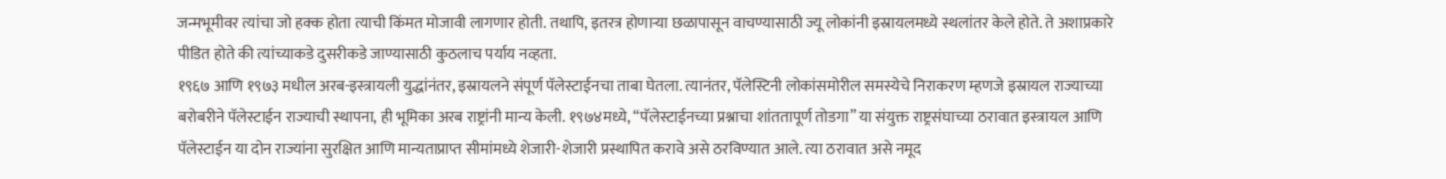जन्मभूमीवर त्यांचा जो हक्क होता त्याची किंमत मोजावी लागणार होती. तथापि, इतरत्र होणाऱ्या छळापासून वाचण्यासाठी ज्यू लोकांनी इस्रायलमध्ये स्थलांतर केले होते. ते अशाप्रकारे पीडित होते की त्यांच्याकडे दुसरीकडे जाण्यासाठी कुठलाच पर्याय नव्हता.
१९६७ आणि १९७३ मधील अरब-इस्त्रायली युद्धांनंतर, इस्रायलने संपूर्ण पॅलेस्टाईनचा ताबा घेतला. त्यानंतर, पॅलेस्टिनी लोकांसमोरील समस्येचे निराकरण म्हणजे इस्रायल राज्याच्या बरोबरीने पॅलेस्टाईन राज्याची स्थापना, ही भूमिका अरब राष्ट्रांनी मान्य केली. १९७४मध्ये, “पॅलेस्टाईनच्या प्रश्नाचा शांततापूर्ण तोडगा” या संयुक्त राष्ट्रसंघाच्या ठरावात इस्त्रायल आणि पॅलेस्टाईन या दोन राज्यांना सुरक्षित आणि मान्यताप्राप्त सीमांमध्ये शेजारी-शेजारी प्रस्थापित करावे असे ठरविण्यात आले. त्या ठरावात असे नमूद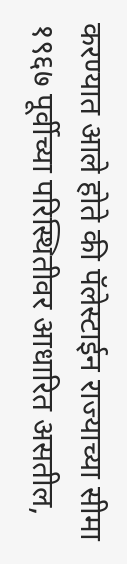करण्यात आले होते की पॅलेस्टाईन राज्याच्या सीमा १९६७ पूर्वीच्या परिस्थितीवर आधारित असतील,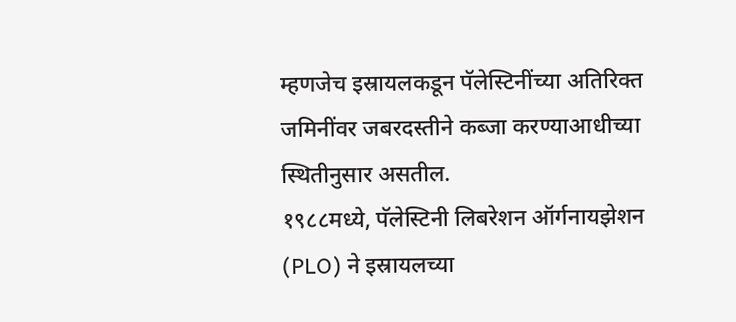म्हणजेच इस्रायलकडून पॅलेस्टिनींच्या अतिरिक्त जमिनींवर जबरदस्तीने कब्जा करण्याआधीच्या स्थितीनुसार असतील.
१९८८मध्ये, पॅलेस्टिनी लिबरेशन ऑर्गनायझेशन (PLO) ने इस्रायलच्या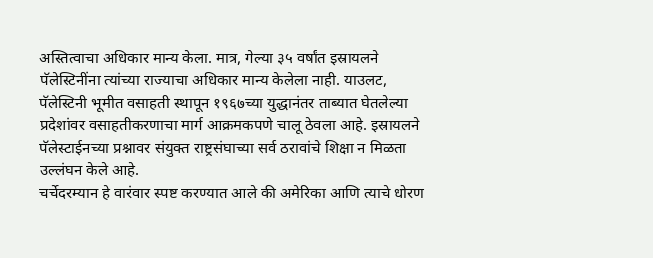अस्तित्वाचा अधिकार मान्य केला. मात्र, गेल्या ३५ वर्षांत इस्रायलने पॅलेस्टिनींना त्यांच्या राज्याचा अधिकार मान्य केलेला नाही. याउलट, पॅलेस्टिनी भूमीत वसाहती स्थापून १९६७च्या युद्धानंतर ताब्यात घेतलेल्या प्रदेशांवर वसाहतीकरणाचा मार्ग आक्रमकपणे चालू ठेवला आहे. इस्रायलने पॅलेस्टाईनच्या प्रश्नावर संयुक्त राष्ट्रसंघाच्या सर्व ठरावांचे शिक्षा न मिळता उल्लंघन केले आहे.
चर्चेदरम्यान हे वारंवार स्पष्ट करण्यात आले की अमेरिका आणि त्याचे धोरण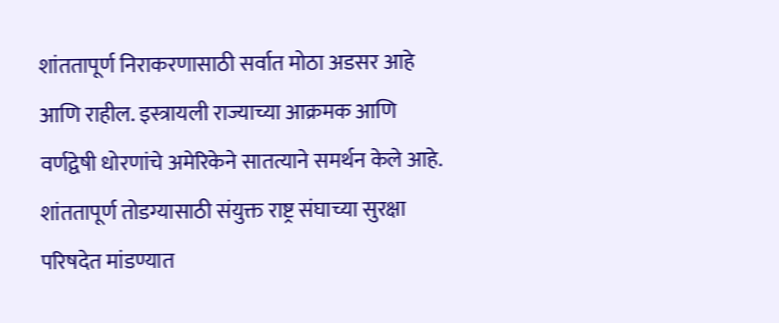शांततापूर्ण निराकरणासाठी सर्वात मोठा अडसर आहे आणि राहील. इस्त्रायली राज्याच्या आक्रमक आणि वर्णद्वेषी धोरणांचे अमेरिकेने सातत्याने समर्थन केले आहे. शांततापूर्ण तोडग्यासाठी संयुक्त राष्ट्र संघाच्या सुरक्षा परिषदेत मांडण्यात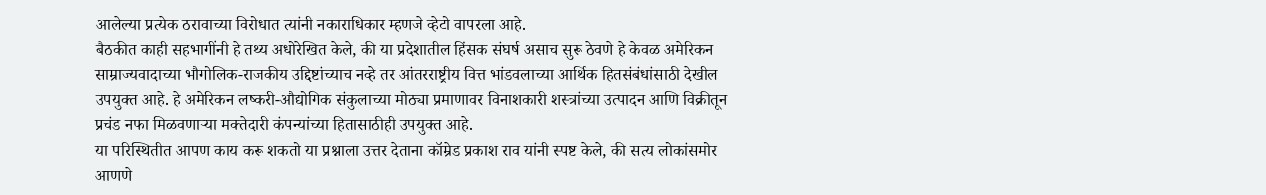आलेल्या प्रत्येक ठरावाच्या विरोधात त्यांनी नकाराधिकार म्हणजे व्हेटो वापरला आहे.
बैठकीत काही सहभागींनी हे तथ्य अधोरेखित केले, की या प्रदेशातील हिंसक संघर्ष असाच सुरू ठेवणे हे केवळ अमेरिकन साम्राज्यवादाच्या भौगोलिक-राजकीय उद्दिष्टांच्याच नव्हे तर आंतरराष्ट्रीय वित्त भांडवलाच्या आर्थिक हितसंबंधांसाठी देखील उपयुक्त आहे. हे अमेरिकन लष्करी-औद्योगिक संकुलाच्या मोठ्या प्रमाणावर विनाशकारी शस्त्रांच्या उत्पादन आणि विक्रीतून प्रचंड नफा मिळवणाऱ्या मक्तेदारी कंपन्यांच्या हितासाठीही उपयुक्त आहे.
या परिस्थितीत आपण काय करू शकतो या प्रश्नाला उत्तर देताना कॉम्रेड प्रकाश राव यांनी स्पष्ट केले, की सत्य लोकांसमोर आणणे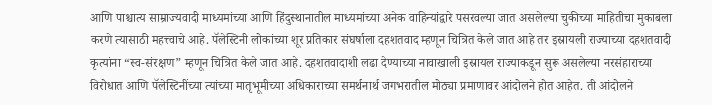आणि पाश्चात्य साम्राज्यवादी माध्यमांच्या आणि हिंदुस्थानातील माध्यमांच्या अनेक वाहिन्यांद्वारे पसरवल्या जात असलेल्या चुकीच्या माहितीचा मुकाबला करणे त्यासाठी महत्त्वाचे आहे. पॅलेस्टिनी लोकांच्या शूर प्रतिकार संघर्षाला दहशतवाद म्हणून चित्रित केले जात आहे तर इस्रायली राज्याच्या दहशतवादी कृत्यांना “स्व-संरक्षण” म्हणून चित्रित केले जात आहे. दहशतवादाशी लढा देण्याच्या नावाखाली इस्रायल राज्याकडून सुरू असलेल्या नरसंहाराच्या विरोधात आणि पॅलेस्टिनींच्या त्यांच्या मातृभूमीच्या अधिकाराच्या समर्थनार्थ जगभरातील मोठ्या प्रमाणावर आंदोलने होत आहेत. ती आंदोलने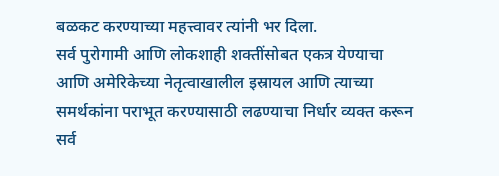बळकट करण्याच्या महत्त्वावर त्यांनी भर दिला.
सर्व पुरोगामी आणि लोकशाही शक्तींसोबत एकत्र येण्याचा आणि अमेरिकेच्या नेतृत्वाखालील इस्रायल आणि त्याच्या समर्थकांना पराभूत करण्यासाठी लढण्याचा निर्धार व्यक्त करून सर्व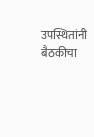उपस्थितांनी बैठकीचा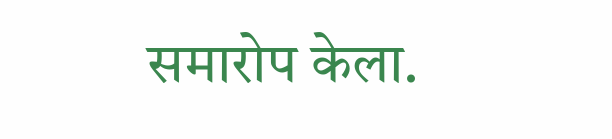समारोप केला.